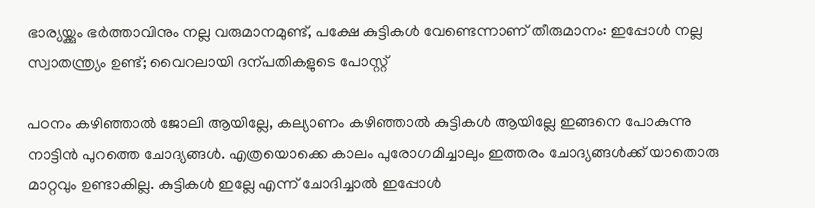ഭാര്യയ്ക്കും ഭർത്താവിനും നല്ല വരുമാനമുണ്ട്, പക്ഷേ കുട്ടികൾ വേണ്ടെന്നാണ് തീരുമാനം: ഇപ്പോൾ നല്ല സ്വാതന്ത്ര്യം ഉണ്ട്; വൈറലായി ദന്പതികളുടെ പോസ്റ്റ്

പഠനം കഴിഞ്ഞാൽ ജോലി ആയില്ലേ, കല്യാണം കഴിഞ്ഞാൽ കുട്ടികൾ ആയില്ലേ ഇങ്ങനെ പോകുന്നു നാട്ടിൻ പുറത്തെ ചോദ്യങ്ങൾ. എത്രയൊക്കെ കാലം പുരോഗമിച്ചാലും ഇത്തരം ചോദ്യങ്ങൾക്ക് യാതൊരു മാറ്റവും ഉണ്ടാകില്ല. കുട്ടികൾ ഇല്ലേ എന്ന് ചോദിച്ചാൽ ഇപ്പോൾ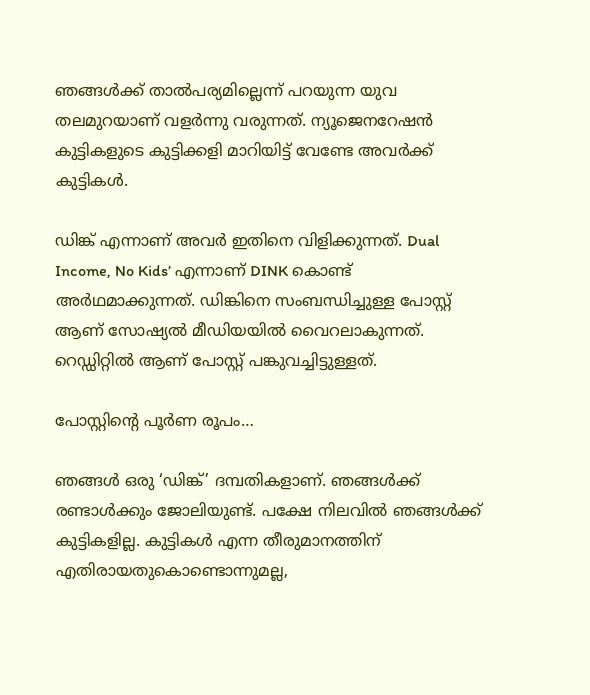ഞങ്ങൾക്ക് താൽപര്യമില്ലെന്ന് പറയുന്ന യുവ തലമുറയാണ് വളർന്നു വരുന്നത്. ന്യൂജെനറേഷൻ കുട്ടികളുടെ കുട്ടിക്കളി മാറിയിട്ട് വേണ്ടേ അവർക്ക് കുട്ടികൾ.

ഡിങ്ക് എന്നാണ് അവർ ഇതിനെ വിളിക്കുന്നത്. Dual Income, No Kids’ എന്നാണ് DINK കൊണ്ട് അർഥമാക്കുന്നത്. ഡിങ്കിനെ സംബന്ധിച്ചുള്ള പോസ്റ്റ് ആണ് സോഷ്യൽ മീഡിയയിൽ വൈറലാകുന്നത്. റെഡ്ഡിറ്റിൽ ആണ് പോസ്റ്റ് പങ്കുവച്ചിട്ടുള്ളത്.

പോസ്റ്റിന്‍റെ പൂർണ രൂപം…

ഞങ്ങൾ ഒരു ‘ഡിങ്ക്’ ദമ്പതികളാണ്. ഞങ്ങൾക്ക് രണ്ടാൾക്കും ജോലിയുണ്ട്. പക്ഷേ നിലവിൽ ഞങ്ങൾക്ക് കുട്ടികളില്ല. കുട്ടികൾ എന്ന തീരുമാനത്തിന് എതിരായതുകൊണ്ടൊന്നുമല്ല,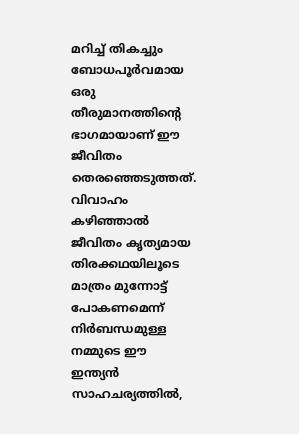മറിച്ച് തികച്ചും ബോധപൂർവമായ ഒരു തീരുമാനത്തിന്‍റെ ഭാഗമായാണ് ഈ ജീവിതം തെരഞ്ഞെടുത്തത്. വിവാഹം കഴിഞ്ഞാൽ ജീവിതം കൃത്യമായ തിരക്കഥയിലൂടെ മാത്രം മുന്നോട്ട് പോകണമെന്ന് നിർബന്ധമുള്ള നമ്മുടെ ഈ ഇന്ത്യൻ സാഹചര്യത്തിൽ,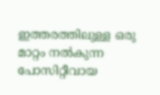ഇത്തരത്തിലുള്ള ഒരു മാറ്റം നൽകുന്ന പോസിറ്റീവായ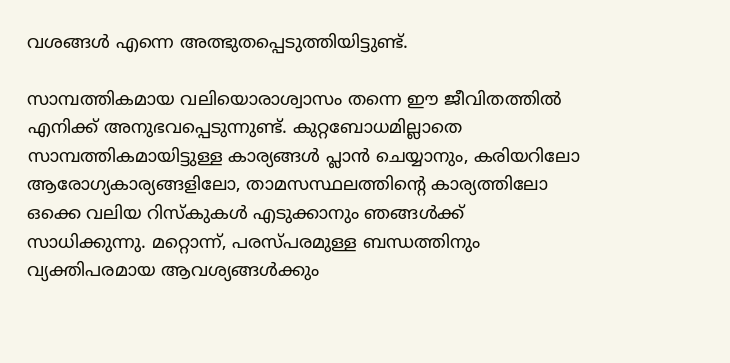വശങ്ങൾ എന്നെ അത്ഭുതപ്പെടുത്തിയിട്ടുണ്ട്.

സാമ്പത്തികമായ വലിയൊരാശ്വാസം തന്നെ ഈ ജീവിതത്തിൽ എനിക്ക് അനുഭവപ്പെടുന്നുണ്ട്. കുറ്റബോധമില്ലാതെ സാമ്പത്തികമായിട്ടുള്ള കാര്യങ്ങൾ പ്ലാൻ ചെയ്യാനും, കരിയറിലോ ആരോഗ്യകാര്യങ്ങളിലോ, താമസസ്ഥലത്തിന്റെ കാര്യത്തിലോ ഒക്കെ വലിയ റിസ്കുകൾ എടുക്കാനും ഞങ്ങൾക്ക് സാധിക്കുന്നു. മറ്റൊന്ന്, പരസ്പരമുള്ള ബന്ധത്തിനും വ്യക്തിപരമായ ആവശ്യങ്ങൾക്കും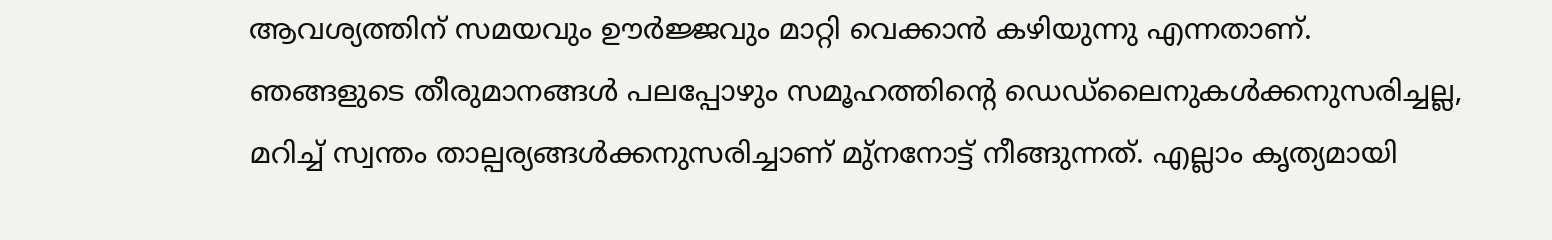ആവശ്യത്തിന് സമയവും ഊർജ്ജവും മാറ്റി വെക്കാൻ കഴിയുന്നു എന്നതാണ്. ഞങ്ങളുടെ തീരുമാനങ്ങൾ പലപ്പോഴും സമൂഹത്തിന്റെ ഡെഡ്‌ലൈനുകൾക്കനുസരിച്ചല്ല, മറിച്ച് സ്വന്തം താല്പര്യങ്ങൾക്കനുസരിച്ചാണ് മു്നനോട്ട് നീങ്ങുന്നത്. എല്ലാം കൃത്യമായി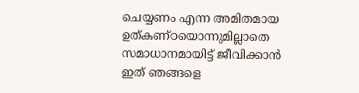ചെയ്യണം എന്ന അമിതമായ ഉത്കണ്ഠയൊന്നുമില്ലാതെ സമാധാനമായിട്ട് ജീവിക്കാൻ ഇത് ഞങ്ങളെ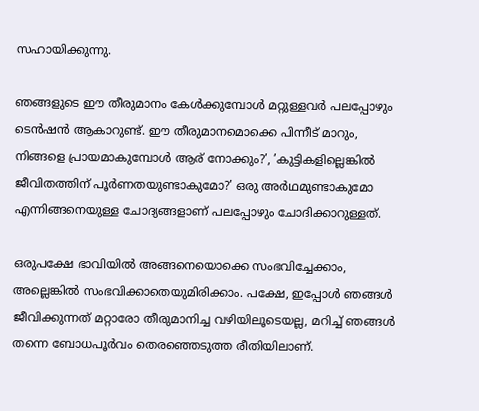സഹായിക്കുന്നു.

ഞങ്ങളുടെ ഈ തീരുമാനം കേൾക്കുമ്പോൾ മറ്റുള്ളവർ പലപ്പോഴും ടെൻഷൻ ആകാറുണ്ട്. ഈ തീരുമാനമൊക്കെ പിന്നീട് മാറും, നിങ്ങളെ പ്രായമാകുമ്പോൾ ആര് നോക്കും?’, ’കുട്ടികളില്ലെങ്കിൽ ജീവിതത്തിന് പൂർണതയുണ്ടാകുമോ?’ ഒരു അർഥമുണ്ടാകുമോ എന്നിങ്ങനെയുള്ള ചോദ്യങ്ങളാണ് പലപ്പോഴും ചോദിക്കാറുള്ളത്.

ഒരുപക്ഷേ ഭാവിയിൽ അങ്ങനെയൊക്കെ സംഭവിച്ചേക്കാം, അല്ലെങ്കിൽ സംഭവിക്കാതെയുമിരിക്കാം. പക്ഷേ, ഇപ്പോൾ ഞങ്ങൾ ജീവിക്കുന്നത് മറ്റാരോ തീരുമാനിച്ച വഴിയിലൂടെയല്ല, മറിച്ച് ഞങ്ങൾ തന്നെ ബോധപൂർവം തെരഞ്ഞെടുത്ത രീതിയിലാണ്.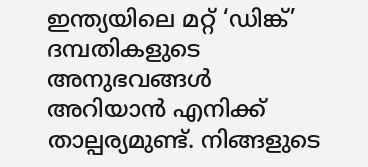ഇന്ത്യയിലെ മറ്റ് ‘ഡിങ്ക്’ ദമ്പതികളുടെ അനുഭവങ്ങൾ അറിയാൻ എനിക്ക് താല്പര്യമുണ്ട്. നിങ്ങളുടെ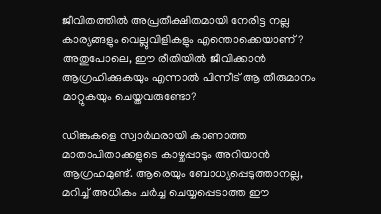ജീവിതത്തിൽ അപ്രതീക്ഷിതമായി നേരിട്ട നല്ല കാര്യങ്ങളും വെല്ലുവിളികളും എന്തൊക്കെയാണ്? അതുപോലെ, ഈ രീതിയിൽ ജീവിക്കാൻ ആഗ്രഹിക്കുകയും എന്നാൽ പിന്നീട് ആ തീരുമാനം മാറ്റുകയും ചെയ്തവരുണ്ടോ?

ഡിങ്കുകളെ സ്വാർഥരായി കാണാത്ത മാതാപിതാക്കളുടെ കാഴ്ചപ്പാടും അറിയാൻ ആഗ്രഹമുണ്ട്. ആരെയും ബോധ്യപ്പെടുത്താനല്ല, മറിച്ച് അധികം ചർച്ച ചെയ്യപ്പെടാത്ത ഈ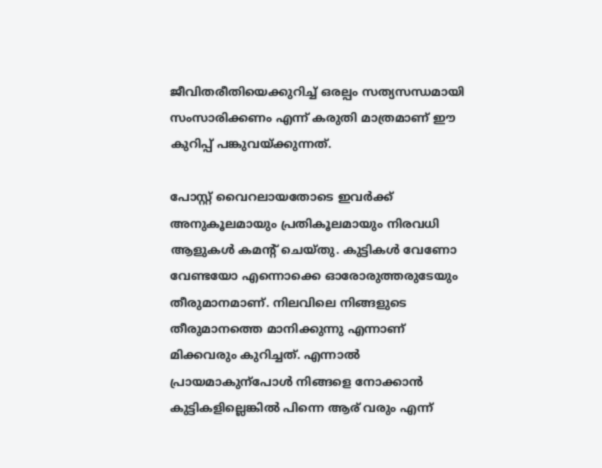ജീവിതരീതിയെക്കുറിച്ച് ഒരല്പം സത്യസന്ധമായി സംസാരിക്കണം എന്ന് കരുതി മാത്രമാണ് ഈ കുറിപ്പ് പങ്കുവയ്ക്കുന്നത്.

പോസ്റ്റ് വൈറലായതോടെ ഇവർക്ക് അനുകൂലമായും പ്രതികൂലമായും നിരവധി ആളുകൾ കമന്‍റ് ചെയ്തു. കുട്ടികൾ വേണോ വേണ്ടയോ എന്നൊക്കെ ഓരോരുത്തരുടേയും തീരുമാനമാണ്. നിലവിലെ നിങ്ങളുടെ തീരുമാനത്തെ മാനിക്കുന്നു എന്നാണ് മിക്കവരും കുറിച്ചത്. എന്നാൽ പ്രായമാകുന്പോൾ നിങ്ങളെ നോക്കാൻ കുട്ടികളില്ലെങ്കിൽ പിന്നെ ആര് വരും എന്ന്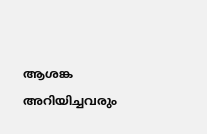ആശങ്ക അറിയിച്ചവരും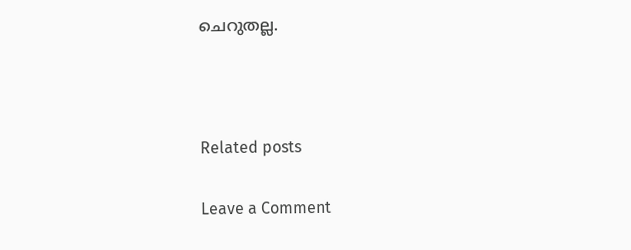ചെറുതല്ല.



Related posts

Leave a Comment